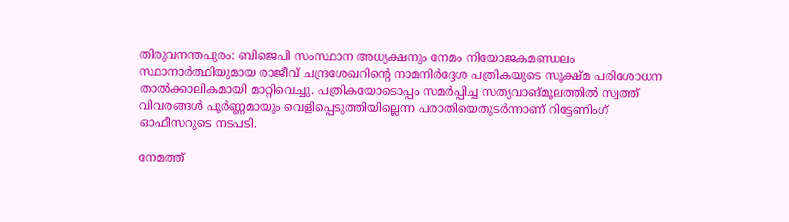തിരുവനന്തപുരം: ബിജെപി സംസ്ഥാന അധ്യക്ഷനും നേമം നിയോജകമണ്ഡലം സ്ഥാനാർത്ഥിയുമായ രാജീവ് ചന്ദ്രശേഖറിന്റെ നാമനിർദ്ദേശ പത്രികയുടെ സൂക്ഷ്മ പരിശോധന താൽക്കാലികമായി മാറ്റിവെച്ചു. പത്രികയോടൊപ്പം സമർപ്പിച്ച സത്യവാങ്മൂലത്തിൽ സ്വത്ത് വിവരങ്ങൾ പൂർണ്ണമായും വെളിപ്പെടുത്തിയില്ലെന്ന പരാതിയെതുടർന്നാണ് റിട്ടേണിംഗ് ഓഫീസറുടെ നടപടി.

നേമത്ത്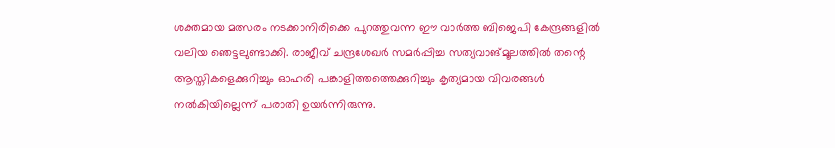ശക്തമായ മത്സരം നടക്കാനിരിക്കെ പുറത്തുവന്ന ഈ വാർത്ത ബിജെപി കേന്ദ്രങ്ങളിൽ വലിയ ഞെട്ടലുണ്ടാക്കി. രാജീവ് ചന്ദ്രശേഖർ സമർപ്പിച്ച സത്യവാങ്മൂലത്തിൽ തന്റെ ആസ്തികളെക്കുറിച്ചും ഓഹരി പങ്കാളിത്തത്തെക്കുറിച്ചും കൃത്യമായ വിവരങ്ങൾ നൽകിയില്ലെന്ന് പരാതി ഉയർന്നിരുന്നു.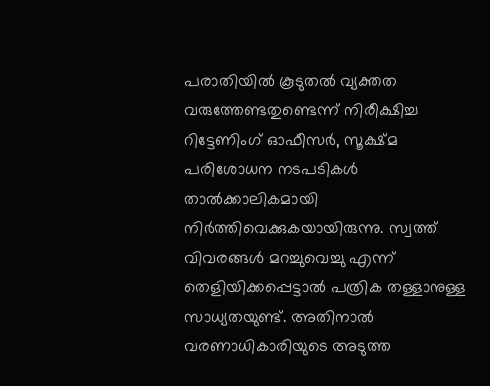പരാതിയിൽ കൂടുതൽ വ്യക്തത വരുത്തേണ്ടതുണ്ടെന്ന് നിരീക്ഷിച്ച റിട്ടേണിംഗ് ഓഫീസർ, സൂക്ഷ്മ പരിശോധന നടപടികൾ താൽക്കാലികമായി നിർത്തിവെക്കുകയായിരുന്നു. സ്വത്ത് വിവരങ്ങൾ മറച്ചുവെച്ചു എന്ന് തെളിയിക്കപ്പെട്ടാൽ പത്രിക തള്ളാനുള്ള സാധ്യതയുണ്ട്. അതിനാൽ വരണാധികാരിയുടെ അടുത്ത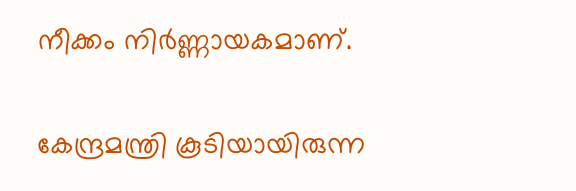നീക്കം നിർണ്ണായകമാണ്.

കേന്ദ്രമന്ത്രി കൂടിയായിരുന്ന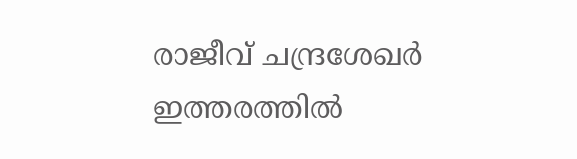രാജീവ് ചന്ദ്രശേഖർ ഇത്തരത്തിൽ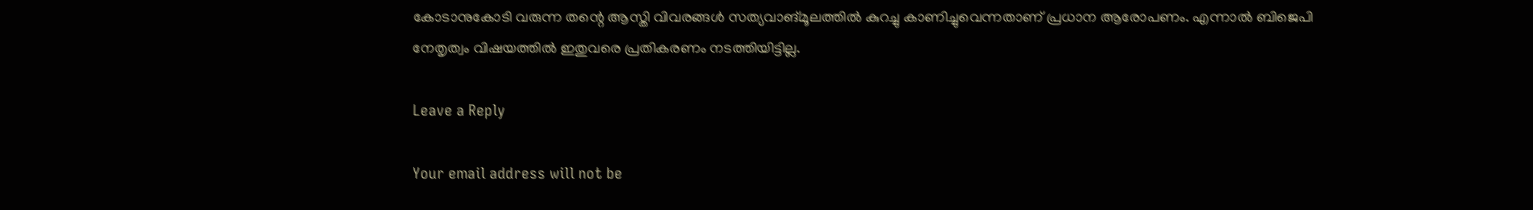കോടാനുകോടി വരുന്ന തന്റെ ആസ്തി വിവരങ്ങൾ സത്യവാങ്മൂലത്തിൽ കുറച്ചു കാണിച്ചുവെന്നതാണ് പ്രധാന ആരോപണം. എന്നാൽ ബിജെപി നേതൃത്വം വിഷയത്തിൽ ഇതുവരെ പ്രതികരണം നടത്തിയിട്ടില്ല.

Leave a Reply

Your email address will not be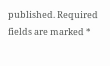published. Required fields are marked *